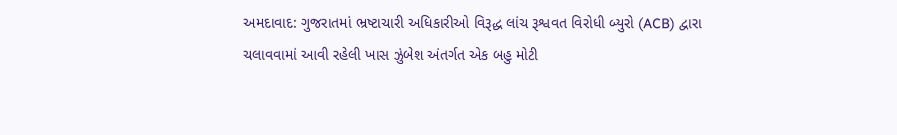અમદાવાદ: ગુજરાતમાં ભ્રષ્ટાચારી અધિકારીઓ વિરૂદ્ધ લાંચ રૂશ્વવત વિરોધી બ્યુરો (ACB) દ્વારા ચલાવવામાં આવી રહેલી ખાસ ઝુંબેશ અંતર્ગત એક બહુ મોટી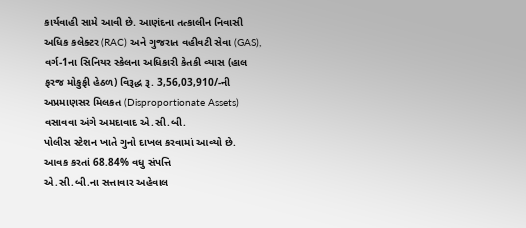કાર્યવાહી સામે આવી છે. આણંદના તત્કાલીન નિવાસી અધિક કલેક્ટર (RAC) અને ગુજરાત વહીવટી સેવા (GAS), વર્ગ-1ના સિનિયર સ્કેલના અધિકારી કેતકી વ્યાસ (હાલ ફરજ મોકુફી હેઠળ) વિરૂદ્ધ રૂ. 3,56,03,910/-ની અપ્રમાણસર મિલકત (Disproportionate Assets) વસાવવા અંગે અમદાવાદ એ.સી.બી.
પોલીસ સ્ટેશન ખાતે ગુનો દાખલ કરવામાં આવ્યો છે.
આવક કરતાં 68.84% વધુ સંપત્તિ
એ.સી.બી.ના સત્તાવાર અહેવાલ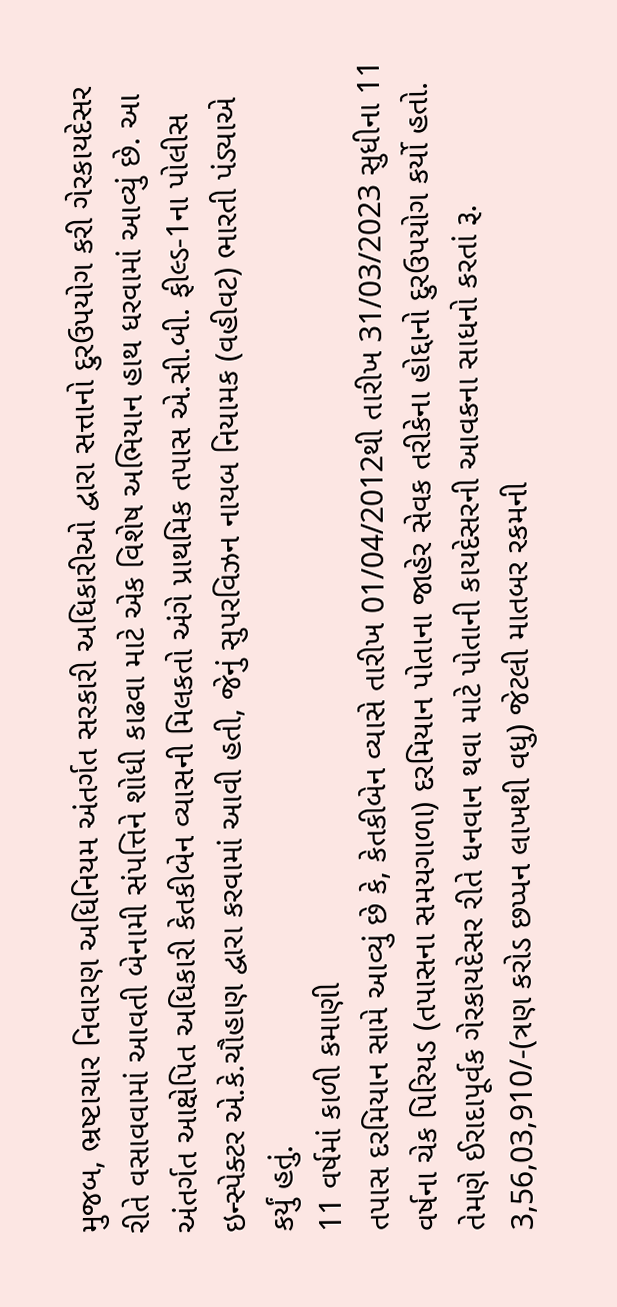મુજબ, ભ્રષ્ટાચાર નિવારણ અધિનિયમ અંતર્ગત સરકારી અધિકારીઓ દ્વારા સત્તાનો દુરઉપયોગ કરી ગેરકાયદેસર રીતે વસાવવામાં આવતી બેનામી સંપત્તિને શોધી કાઢવા માટે એક વિશેષ અભિયાન હાથ ધરવામાં આવ્યું છે. આ અંતર્ગત આક્ષેપિત અધિકારી કેતકીબેન વ્યાસની મિલકતો અંગે પ્રાથમિક તપાસ એ.સી.બી. ફીલ્ડ-1ના પોલીસ ઇન્સ્પેક્ટર એ.કે.ચૌહાણ દ્વારા કરવામાં આવી હતી, જેનું સુપરવિઝન નાયબ નિયામક (વહીવટ) ભારતી પંડ્યાએ કર્યું હતું.
11 વર્ષમાં કાળી કમાણી
તપાસ દરમિયાન સામે આવ્યું છે કે, કેતકીબેન વ્યાસે તારીખ 01/04/2012થી તારીખ 31/03/2023 સુધીના 11 વર્ષના ચેક પિરિયડ (તપાસના સમયગાળા) દરમિયાન પોતાના જાહેર સેવક તરીકેના હોદ્દાનો દુરઉપયોગ કર્યો હતો. તેમણે ઈરાદાપૂર્વક ગેરકાયદેસર રીતે ધનવાન થવા માટે પોતાની કાયદેસરની આવકના સાધનો કરતાં રૂ. 3,56,03,910/-(ત્રણ કરોડ છપ્પન લાખથી વધુ) જેટલી માતબર રકમની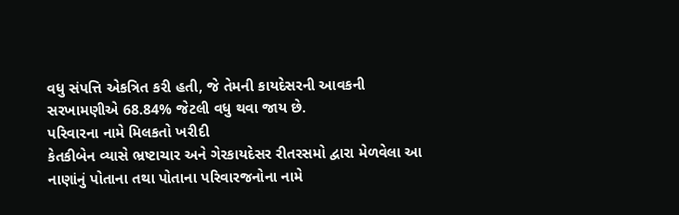વધુ સંપત્તિ એકત્રિત કરી હતી, જે તેમની કાયદેસરની આવકની સરખામણીએ 68.84% જેટલી વધુ થવા જાય છે.
પરિવારના નામે મિલકતો ખરીદી
કેતકીબેન વ્યાસે ભ્રષ્ટાચાર અને ગેરકાયદેસર રીતરસમો દ્વારા મેળવેલા આ નાણાંનું પોતાના તથા પોતાના પરિવારજનોના નામે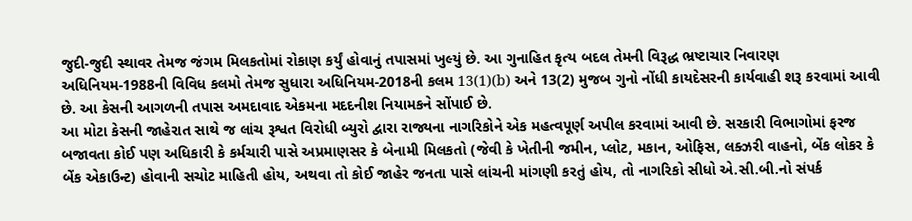જુદી-જુદી સ્થાવર તેમજ જંગમ મિલકતોમાં રોકાણ કર્યું હોવાનું તપાસમાં ખુલ્યું છે. આ ગુનાહિત કૃત્ય બદલ તેમની વિરૂદ્ધ ભ્રષ્ટાચાર નિવારણ અધિનિયમ-1988ની વિવિધ કલમો તેમજ સુધારા અધિનિયમ-2018ની કલમ 13(1)(b) અને 13(2) મુજબ ગુનો નોંધી કાયદેસરની કાર્યવાહી શરૂ કરવામાં આવી છે. આ કેસની આગળની તપાસ અમદાવાદ એકમના મદદનીશ નિયામકને સોંપાઈ છે.
આ મોટા કેસની જાહેરાત સાથે જ લાંચ રૂશ્વત વિરોધી બ્યુરો દ્વારા રાજ્યના નાગરિકોને એક મહત્વપૂર્ણ અપીલ કરવામાં આવી છે. સરકારી વિભાગોમાં ફરજ બજાવતા કોઈ પણ અધિકારી કે કર્મચારી પાસે અપ્રમાણસર કે બેનામી મિલકતો (જેવી કે ખેતીની જમીન, પ્લોટ, મકાન, ઓફિસ, લક્ઝરી વાહનો, બેંક લોકર કે બેંક એકાઉન્ટ) હોવાની સચોટ માહિતી હોય, અથવા તો કોઈ જાહેર જનતા પાસે લાંચની માંગણી કરતું હોય, તો નાગરિકો સીધો એ.સી.બી.નો સંપર્ક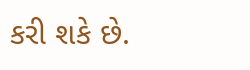કરી શકે છે.